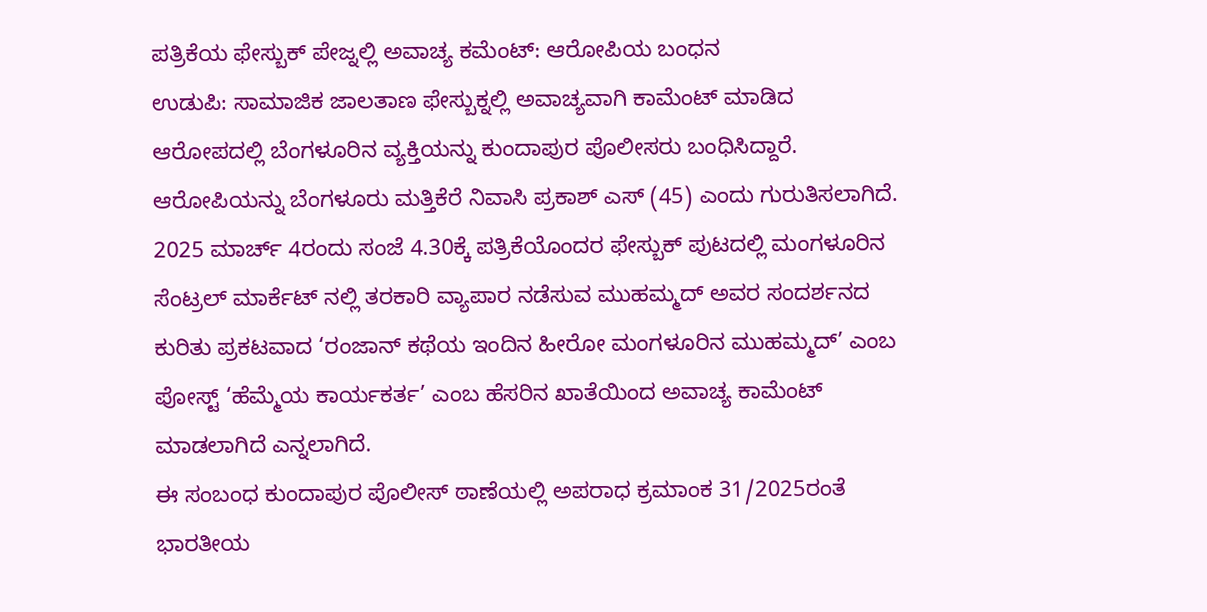ಪತ್ರಿಕೆಯ ಫೇಸ್ಬುಕ್ ಪೇಜ್ನಲ್ಲಿ ಅವಾಚ್ಯ ಕಮೆಂಟ್: ಆರೋಪಿಯ ಬಂಧನ
ಉಡುಪಿ: ಸಾಮಾಜಿಕ ಜಾಲತಾಣ ಫೇಸ್ಬುಕ್ನಲ್ಲಿ ಅವಾಚ್ಯವಾಗಿ ಕಾಮೆಂಟ್ ಮಾಡಿದ ಆರೋಪದಲ್ಲಿ ಬೆಂಗಳೂರಿನ ವ್ಯಕ್ತಿಯನ್ನು ಕುಂದಾಪುರ ಪೊಲೀಸರು ಬಂಧಿಸಿದ್ದಾರೆ.
ಆರೋಪಿಯನ್ನು ಬೆಂಗಳೂರು ಮತ್ತಿಕೆರೆ ನಿವಾಸಿ ಪ್ರಕಾಶ್ ಎಸ್ (45) ಎಂದು ಗುರುತಿಸಲಾಗಿದೆ.
2025 ಮಾರ್ಚ್ 4ರಂದು ಸಂಜೆ 4.30ಕ್ಕೆ ಪತ್ರಿಕೆಯೊಂದರ ಫೇಸ್ಬುಕ್ ಪುಟದಲ್ಲಿ ಮಂಗಳೂರಿನ ಸೆಂಟ್ರಲ್ ಮಾರ್ಕೆಟ್ ನಲ್ಲಿ ತರಕಾರಿ ವ್ಯಾಪಾರ ನಡೆಸುವ ಮುಹಮ್ಮದ್ ಅವರ ಸಂದರ್ಶನದ ಕುರಿತು ಪ್ರಕಟವಾದ ‘ರಂಜಾನ್ ಕಥೆಯ ಇಂದಿನ ಹೀರೋ ಮಂಗಳೂರಿನ ಮುಹಮ್ಮದ್’ ಎಂಬ ಪೋಸ್ಟ್ ‘ಹೆಮ್ಮೆಯ ಕಾರ್ಯಕರ್ತ’ ಎಂಬ ಹೆಸರಿನ ಖಾತೆಯಿಂದ ಅವಾಚ್ಯ ಕಾಮೆಂಟ್ ಮಾಡಲಾಗಿದೆ ಎನ್ನಲಾಗಿದೆ.
ಈ ಸಂಬಂಧ ಕುಂದಾಪುರ ಪೊಲೀಸ್ ಠಾಣೆಯಲ್ಲಿ ಅಪರಾಧ ಕ್ರಮಾಂಕ 31/2025ರಂತೆ ಭಾರತೀಯ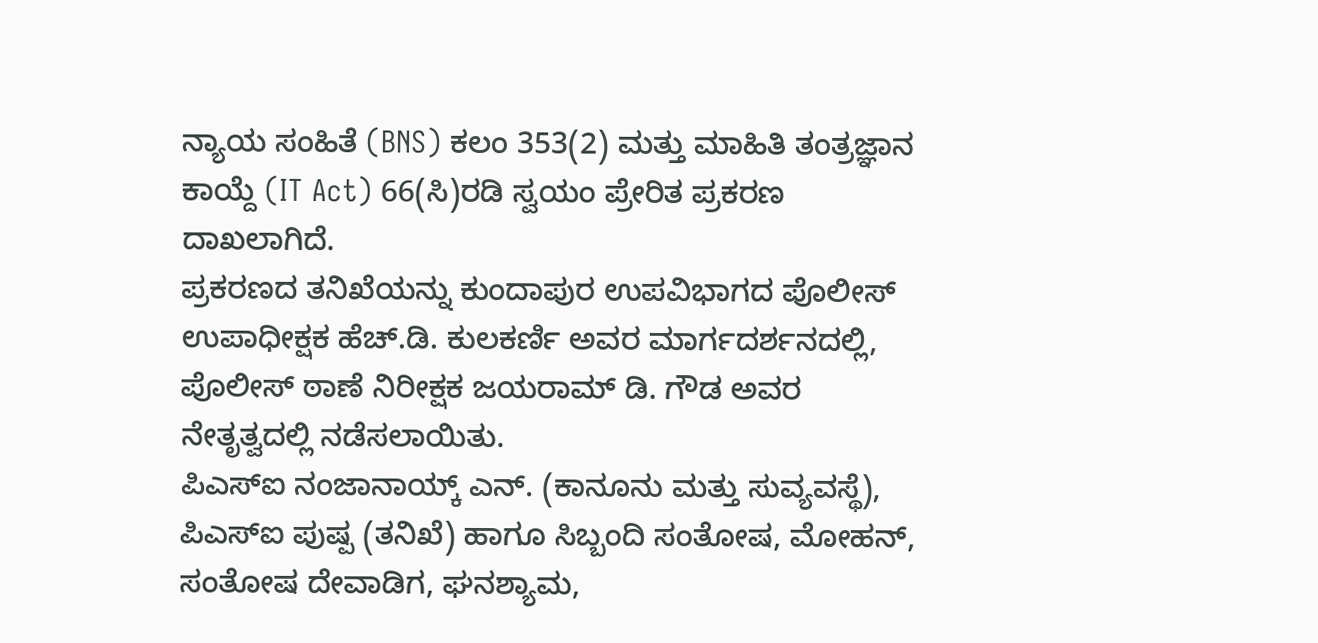ನ್ಯಾಯ ಸಂಹಿತೆ (BNS) ಕಲಂ 353(2) ಮತ್ತು ಮಾಹಿತಿ ತಂತ್ರಜ್ಞಾನ ಕಾಯ್ದೆ (IT Act) 66(ಸಿ)ರಡಿ ಸ್ವಯಂ ಪ್ರೇರಿತ ಪ್ರಕರಣ ದಾಖಲಾಗಿದೆ.
ಪ್ರಕರಣದ ತನಿಖೆಯನ್ನು ಕುಂದಾಪುರ ಉಪವಿಭಾಗದ ಪೊಲೀಸ್ ಉಪಾಧೀಕ್ಷಕ ಹೆಚ್.ಡಿ. ಕುಲಕರ್ಣಿ ಅವರ ಮಾರ್ಗದರ್ಶನದಲ್ಲಿ, ಪೊಲೀಸ್ ಠಾಣೆ ನಿರೀಕ್ಷಕ ಜಯರಾಮ್ ಡಿ. ಗೌಡ ಅವರ ನೇತೃತ್ವದಲ್ಲಿ ನಡೆಸಲಾಯಿತು.
ಪಿಎಸ್ಐ ನಂಜಾನಾಯ್ಕ್ ಎನ್. (ಕಾನೂನು ಮತ್ತು ಸುವ್ಯವಸ್ಥೆ), ಪಿಎಸ್ಐ ಪುಷ್ಪ (ತನಿಖೆ) ಹಾಗೂ ಸಿಬ್ಬಂದಿ ಸಂತೋಷ, ಮೋಹನ್, ಸಂತೋಷ ದೇವಾಡಿಗ, ಘನಶ್ಯಾಮ,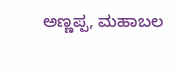ಅಣ್ಣಪ್ಪ, ಮಹಾಬಲ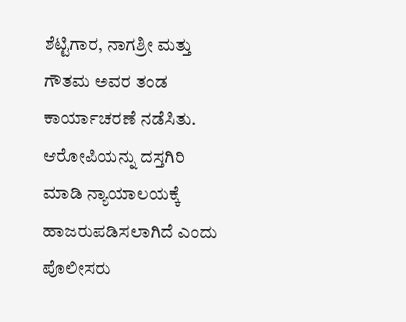ಶೆಟ್ಟಿಗಾರ, ನಾಗಶ್ರೀ ಮತ್ತು ಗೌತಮ ಅವರ ತಂಡ ಕಾರ್ಯಾಚರಣೆ ನಡೆಸಿತು.
ಆರೋಪಿಯನ್ನು ದಸ್ತಗಿರಿ ಮಾಡಿ ನ್ಯಾಯಾಲಯಕ್ಕೆ ಹಾಜರುಪಡಿಸಲಾಗಿದೆ ಎಂದು ಪೊಲೀಸರು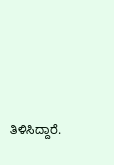ತಿಳಿಸಿದ್ದಾರೆ.